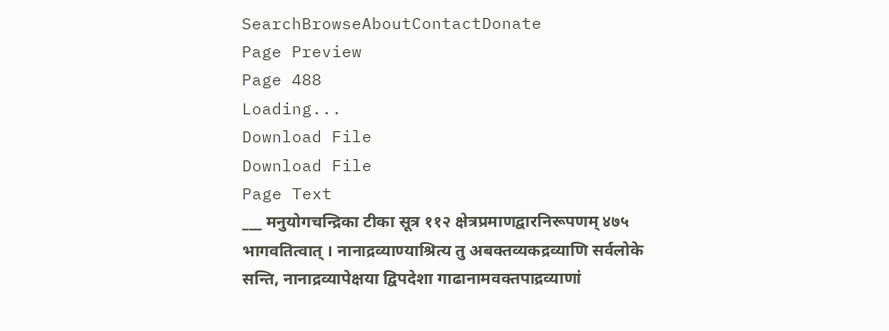SearchBrowseAboutContactDonate
Page Preview
Page 488
Loading...
Download File
Download File
Page Text
___ मनुयोगचन्द्रिका टीका सूत्र ११२ क्षेत्रप्रमाणद्वारनिरूपणम् ४७५ भागवतित्वात् । नानाद्रव्याण्याश्रित्य तु अबक्तव्यकद्रव्याणि सर्वलोके सन्ति, नानाद्रव्यापेक्षया द्विपदेशा गाढानामवक्तपाद्रव्याणां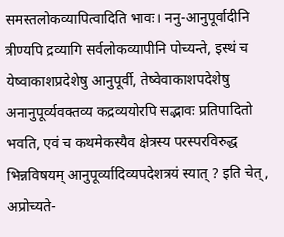समस्तलोकव्यापित्वादिति भावः। ननु-आनुपूर्वादीनि त्रीण्यपि द्रव्यागि सर्वलोकव्यापीनि पोच्यन्ते, इस्थं च येष्वाकाशप्रदेशेषु आनुपूर्वी, तेष्वेवाकाशपदेशेषु अनानुपूर्व्यवक्तव्य कद्रव्ययोरपि सद्भावः प्रतिपादितो भवति, एवं च कथमेकस्यैव क्षेत्रस्य परस्परविरुद्ध भिन्नविषयम् आनुपूर्व्यादिव्यपदेशत्रयं स्यात् ? इति चेत् , अप्रोच्यते-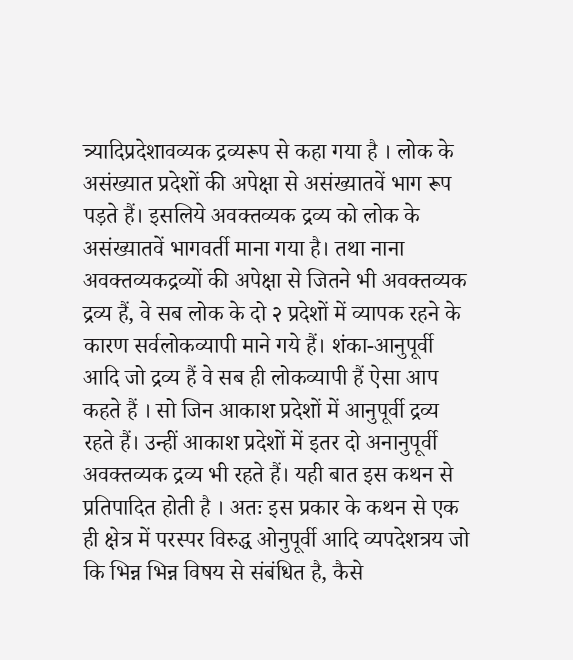त्र्यादिप्रदेशावव्यक द्रव्यरूप से कहा गया है । लोक के असंख्यात प्रदेशों की अपेक्षा से असंख्यातवें भाग रूप पड़ते हैं। इसलिये अवक्तव्यक द्रव्य को लोक के असंख्यातवें भागवर्ती माना गया है। तथा नाना अवक्तव्यकद्रव्यों की अपेक्षा से जितने भी अवक्तव्यक द्रव्य हैं, वे सब लोक के दो २ प्रदेशों में व्यापक रहने के कारण सर्वलोकव्यापी माने गये हैं। शंका-आनुपूर्वी आदि जो द्रव्य हैं वे सब ही लोकव्यापी हैं ऐसा आप कहते हैं । सो जिन आकाश प्रदेशों में आनुपूर्वी द्रव्य रहते हैं। उन्हीं आकाश प्रदेशों में इतर दो अनानुपूर्वी अवक्तव्यक द्रव्य भी रहते हैं। यही बात इस कथन से प्रतिपादित होती है । अतः इस प्रकार के कथन से एक ही क्षेत्र में परस्पर विरुद्ध ओनुपूर्वी आदि व्यपदेशत्रय जो कि भिन्न भिन्न विषय से संबंधित है, कैसे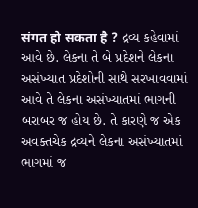संगत हो सकता है ? દ્રવ્ય કહેવામાં આવે છે. લેકના તે બે પ્રદેશને લેકના અસંખ્યાત પ્રદેશોની સાથે સરખાવવામાં આવે તે લેકના અસંખ્યાતમાં ભાગની બરાબર જ હોય છે. તે કારણે જ એક અવક્તચેક દ્રવ્યને લેકના અસંખ્યાતમાં ભાગમાં જ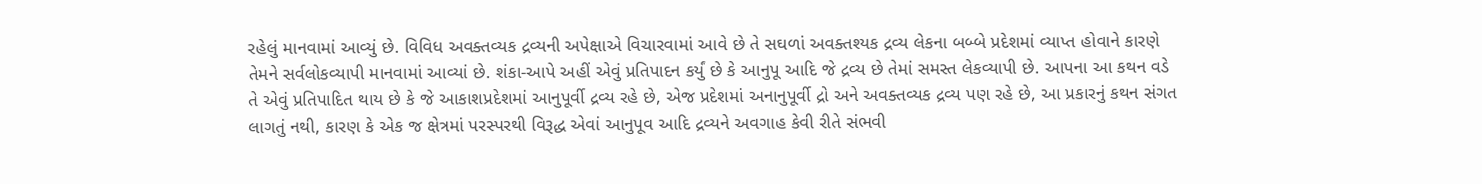રહેલું માનવામાં આવ્યું છે. વિવિધ અવક્તવ્યક દ્રવ્યની અપેક્ષાએ વિચારવામાં આવે છે તે સઘળાં અવક્તશ્યક દ્રવ્ય લેકના બબ્બે પ્રદેશમાં વ્યાપ્ત હોવાને કારણે તેમને સર્વલોકવ્યાપી માનવામાં આવ્યાં છે. શંકા-આપે અહીં એવું પ્રતિપાદન કર્યું છે કે આનુપૂ આદિ જે દ્રવ્ય છે તેમાં સમસ્ત લેકવ્યાપી છે. આપના આ કથન વડે તે એવું પ્રતિપાદિત થાય છે કે જે આકાશપ્રદેશમાં આનુપૂર્વી દ્રવ્ય રહે છે, એજ પ્રદેશમાં અનાનુપૂર્વી દ્રો અને અવક્તવ્યક દ્રવ્ય પણ રહે છે, આ પ્રકારનું કથન સંગત લાગતું નથી, કારણ કે એક જ ક્ષેત્રમાં પરસ્પરથી વિરૂદ્ધ એવાં આનુપૂવ આદિ દ્રવ્યને અવગાહ કેવી રીતે સંભવી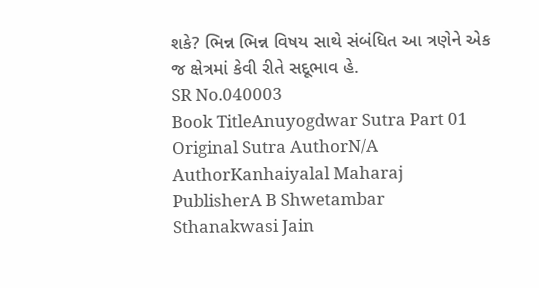શકે? ભિન્ન ભિન્ન વિષય સાથે સંબંધિત આ ત્રણેને એક જ ક્ષેત્રમાં કેવી રીતે સદૂભાવ હે.
SR No.040003
Book TitleAnuyogdwar Sutra Part 01
Original Sutra AuthorN/A
AuthorKanhaiyalal Maharaj
PublisherA B Shwetambar Sthanakwasi Jain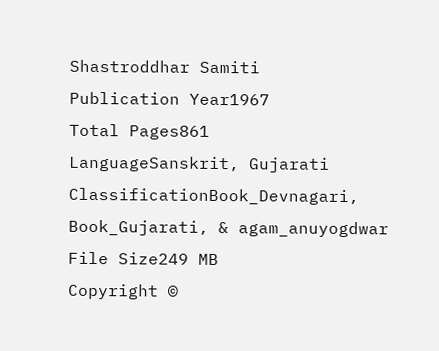Shastroddhar Samiti
Publication Year1967
Total Pages861
LanguageSanskrit, Gujarati
ClassificationBook_Devnagari, Book_Gujarati, & agam_anuyogdwar
File Size249 MB
Copyright ©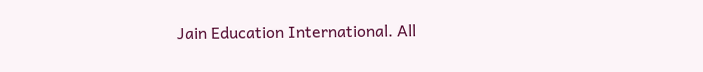Jain Education International. All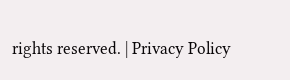rights reserved. | Privacy Policy